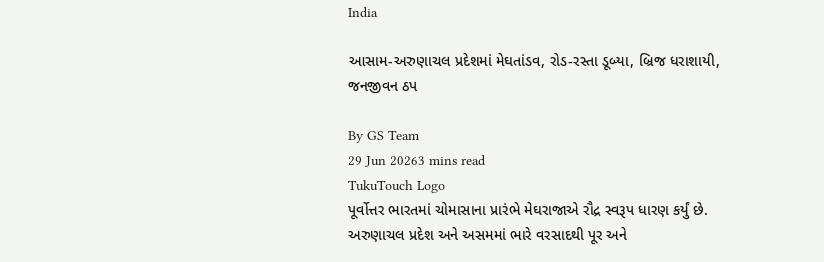India

આસામ-અરુણાચલ પ્રદેશમાં મેઘતાંડવ, રોડ-રસ્તા ડૂબ્યા, બ્રિજ ધરાશાયી, જનજીવન ઠપ

By GS Team
29 Jun 20263 mins read
TukuTouch Logo
પૂર્વોત્તર ભારતમાં ચોમાસાના પ્રારંભે મેઘરાજાએ રૌદ્ર સ્વરૂપ ધારણ કર્યું છે. અરુણાચલ પ્રદેશ અને અસમમાં ભારે વરસાદથી પૂર અને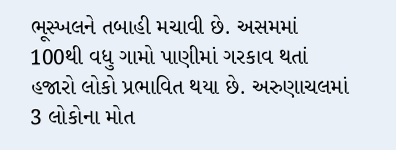ભૂસ્ખલને તબાહી મચાવી છે. અસમમાં 100થી વધુ ગામો પાણીમાં ગરકાવ થતાં હજારો લોકો પ્રભાવિત થયા છે. અરુણાચલમાં 3 લોકોના મોત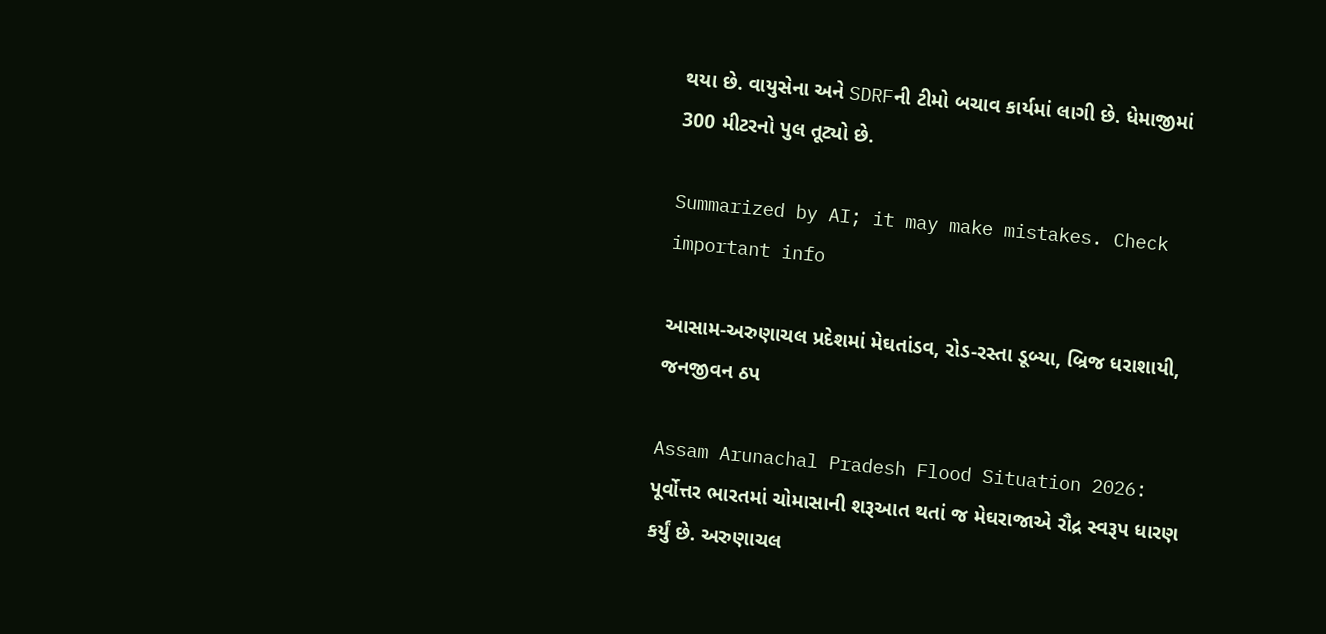થયા છે. વાયુસેના અને SDRFની ટીમો બચાવ કાર્યમાં લાગી છે. ધેમાજીમાં 300 મીટરનો પુલ તૂટ્યો છે.

Summarized by AI; it may make mistakes. Check important info

આસામ-અરુણાચલ પ્રદેશમાં મેઘતાંડવ, રોડ-રસ્તા ડૂબ્યા, બ્રિજ ધરાશાયી, જનજીવન ઠપ

Assam Arunachal Pradesh Flood Situation 2026: પૂર્વોત્તર ભારતમાં ચોમાસાની શરૂઆત થતાં જ મેઘરાજાએ રૌદ્ર સ્વરૂપ ધારણ કર્યું છે. અરુણાચલ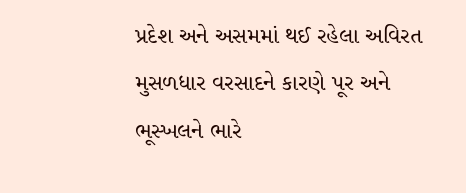પ્રદેશ અને અસમમાં થઈ રહેલા અવિરત મુસળધાર વરસાદને કારણે પૂર અને ભૂસ્ખલને ભારે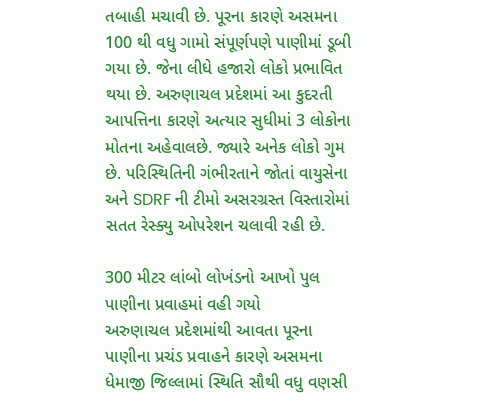તબાહી મચાવી છે. પૂરના કારણે અસમના 100 થી વધુ ગામો સંપૂર્ણપણે પાણીમાં ડૂબી ગયા છે. જેના લીધે હજારો લોકો પ્રભાવિત થયા છે. અરુણાચલ પ્રદેશમાં આ કુદરતી આપત્તિના કારણે અત્યાર સુધીમાં 3 લોકોના મોતના અહેવાલછે. જ્યારે અનેક લોકો ગુમ છે. પરિસ્થિતિની ગંભીરતાને જોતાં વાયુસેના અને SDRF ની ટીમો અસરગ્રસ્ત વિસ્તારોમાં સતત રેસ્ક્યુ ઓપરેશન ચલાવી રહી છે.

300 મીટર લાંબો લોખંડનો આખો પુલ પાણીના પ્રવાહમાં વહી ગયો
અરુણાચલ પ્રદેશમાંથી આવતા પૂરના પાણીના પ્રચંડ પ્રવાહને કારણે અસમના ધેમાજી જિલ્લામાં સ્થિતિ સૌથી વધુ વણસી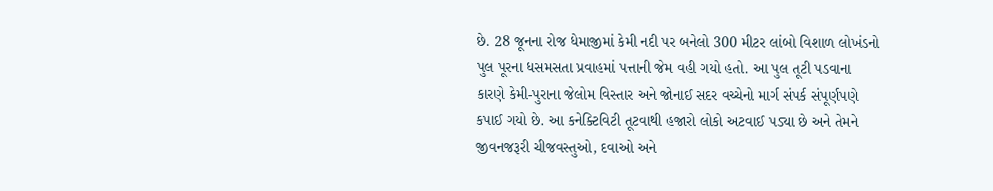છે. 28 જૂનના રોજ ધેમાજીમાં કેમી નદી પર બનેલો 300 મીટર લાંબો વિશાળ લોખંડનો પુલ પૂરના ધસમસતા પ્રવાહમાં પત્તાની જેમ વહી ગયો હતો. આ પુલ તૂટી પડવાના કારણે કેમી-પુરાના જેલોમ વિસ્તાર અને જોનાઈ સદર વચ્ચેનો માર્ગ સંપર્ક સંપૂર્ણપણે કપાઈ ગયો છે. આ કનેક્ટિવિટી તૂટવાથી હજારો લોકો અટવાઈ પડ્યા છે અને તેમને જીવનજરૂરી ચીજવસ્તુઓ, દવાઓ અને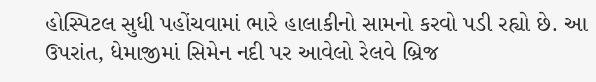હોસ્પિટલ સુધી પહોંચવામાં ભારે હાલાકીનો સામનો કરવો પડી રહ્યો છે. આ ઉપરાંત, ધેમાજીમાં સિમેન નદી પર આવેલો રેલવે બ્રિજ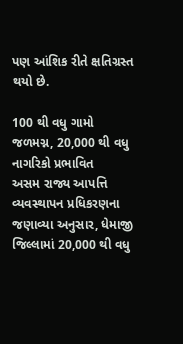પણ આંશિક રીતે ક્ષતિગ્રસ્ત થયો છે.

100 થી વધુ ગામો જળમગ્ન, 20,000 થી વધુ નાગરિકો પ્રભાવિત
અસમ રાજ્ય આપત્તિ વ્યવસ્થાપન પ્રધિકરણના જણાવ્યા અનુસાર, ધેમાજી જિલ્લામાં 20,000 થી વધુ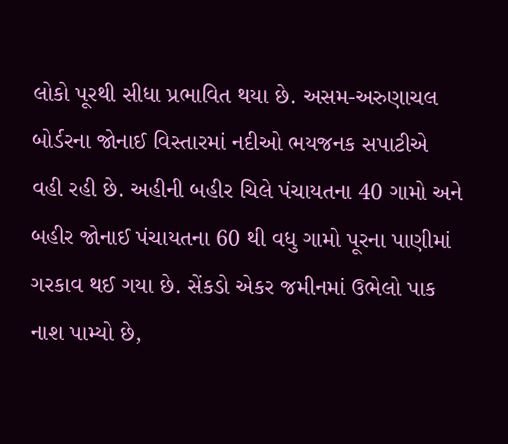લોકો પૂરથી સીધા પ્રભાવિત થયા છે. અસમ-અરુણાચલ બોર્ડરના જોનાઈ વિસ્તારમાં નદીઓ ભયજનક સપાટીએ વહી રહી છે. અહીની બહીર ચિલે પંચાયતના 40 ગામો અને બહીર જોનાઈ પંચાયતના 60 થી વધુ ગામો પૂરના પાણીમાં ગરકાવ થઈ ગયા છે. સેંકડો એકર જમીનમાં ઉભેલો પાક નાશ પામ્યો છે,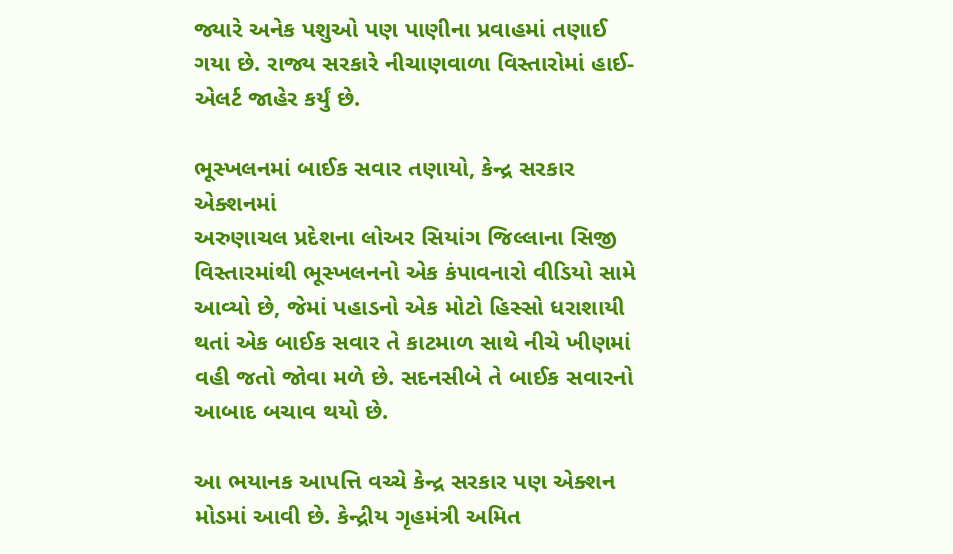જ્યારે અનેક પશુઓ પણ પાણીના પ્રવાહમાં તણાઈ ગયા છે. રાજ્ય સરકારે નીચાણવાળા વિસ્તારોમાં હાઈ-એલર્ટ જાહેર કર્યું છે.

ભૂસ્ખલનમાં બાઈક સવાર તણાયો, કેન્દ્ર સરકાર એક્શનમાં
અરુણાચલ પ્રદેશના લોઅર સિયાંગ જિલ્લાના સિજી વિસ્તારમાંથી ભૂસ્ખલનનો એક કંપાવનારો વીડિયો સામે આવ્યો છે, જેમાં પહાડનો એક મોટો હિસ્સો ધરાશાયી થતાં એક બાઈક સવાર તે કાટમાળ સાથે નીચે ખીણમાં વહી જતો જોવા મળે છે. સદનસીબે તે બાઈક સવારનો આબાદ બચાવ થયો છે.

આ ભયાનક આપત્તિ વચ્ચે કેન્દ્ર સરકાર પણ એક્શન મોડમાં આવી છે. કેન્દ્રીય ગૃહમંત્રી અમિત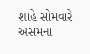શાહે સોમવારે અસમના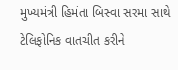મુખ્યમંત્રી હિમંતા બિસ્વા સરમા સાથે ટેલિફોનિક વાતચીત કરીને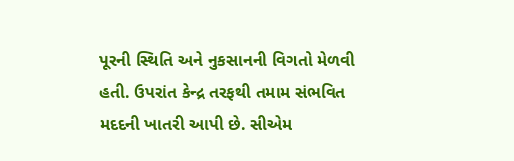પૂરની સ્થિતિ અને નુકસાનની વિગતો મેળવી હતી. ઉપરાંત કેન્દ્ર તરફથી તમામ સંભવિત મદદની ખાતરી આપી છે. સીએમ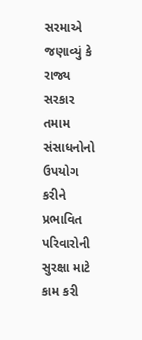સરમાએ જણાવ્યું કે રાજ્ય સરકાર તમામ સંસાધનોનો ઉપયોગ કરીને પ્રભાવિત પરિવારોની સુરક્ષા માટે કામ કરી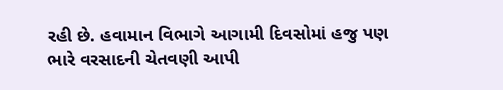રહી છે. હવામાન વિભાગે આગામી દિવસોમાં હજુ પણ ભારે વરસાદની ચેતવણી આપી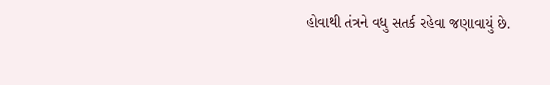હોવાથી તંત્રને વધુ સતર્ક રહેવા જણાવાયું છે.